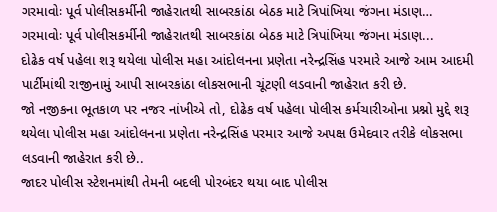ગરમાવોઃ પૂર્વ પોલીસકર્મીની જાહેરાતથી સાબરકાંઠા બેઠક માટે ત્રિપાંખિયા જંગના મંડાણ…
ગરમાવોઃ પૂર્વ પોલીસકર્મીની જાહેરાતથી સાબરકાંઠા બેઠક માટે ત્રિપાંખિયા જંગના મંડાણ...
દોઢેક વર્ષ પહેલા શરૂ થયેલા પોલીસ મહા આંદોલનના પ્રણેતા નરેન્દ્રસિંહ પરમારે આજે આમ આદમી પાર્ટીમાંથી રાજીનામું આપી સાબરકાંઠા લોકસભાની ચૂંટણી લડવાની જાહેરાત કરી છે.
જો નજીકના ભૂતકાળ પર નજર નાંખીએ તો, દોઢેક વર્ષ પહેલા પોલીસ કર્મચારીઓના પ્રશ્નો મુદ્દે શરૂ થયેલા પોલીસ મહા આંદોલનના પ્રણેતા નરેન્દ્રસિંહ પરમાર આજે અપક્ષ ઉમેદવાર તરીકે લોકસભા લડવાની જાહેરાત કરી છે..
જાદર પોલીસ સ્ટેશનમાંથી તેમની બદલી પોરબંદર થયા બાદ પોલીસ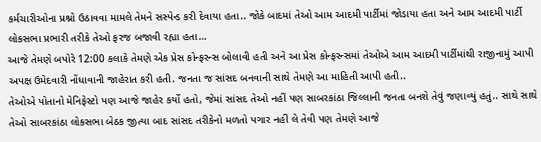કર્મચારીઓના પ્રશ્નો ઉઠાવવા મામલે તેમને સસ્પેન્ડ કરી દેવાયા હતા.. જોકે બાદમાં તેઓ આમ આદમી પાર્ટીમાં જોડાયા હતા અને આમ આદમી પાર્ટી લોકસભા પ્રભારી તરીકે તેઓ ફરજ બજાવી રહ્યા હતા…
આજે તેમણે બપોરે 12:00 કલાકે તેમણે એક પ્રેસ કોન્ફરન્સ બોલાવી હતી અને આ પ્રેસ કોન્ફરન્સમાં તેઓએ આમ આદમી પાર્ટીમાંથી રાજીનામું આપી અપક્ષ ઉમેદવારી નોંધાવાની જાહેરાત કરી હતી. જનતા જ સાંસદ બનવાની સાથે તેમણે આ માહિતી આપી હતી..
તેઓએ પોતાનો મેનિફેસ્ટો પણ આજે જાહેર કર્યો હતો, જેમાં સાંસદ તેઓ નહીં પણ સાબરકાંઠા જિલ્લાની જનતા બનશે તેવું જણાવ્યું હતું.. સાથે સાથે તેઓ સાબરકાંઠા લોકસભા બેઠક જીત્યા બાદ સાંસદ તરીકેનો મળતો પગાર નહીં લે તેવી પણ તેમણે આજે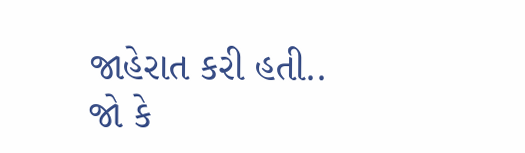જાહેરાત કરી હતી..
જો કે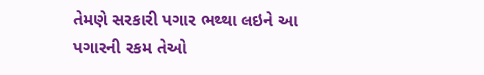તેમણે સરકારી પગાર ભથ્થા લઇને આ પગારની રકમ તેઓ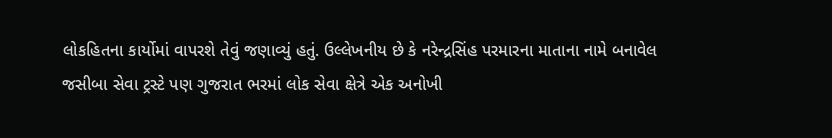લોકહિતના કાર્યોમાં વાપરશે તેવું જણાવ્યું હતું. ઉલ્લેખનીય છે કે નરેન્દ્રસિંહ પરમારના માતાના નામે બનાવેલ જસીબા સેવા ટ્રસ્ટે પણ ગુજરાત ભરમાં લોક સેવા ક્ષેત્રે એક અનોખી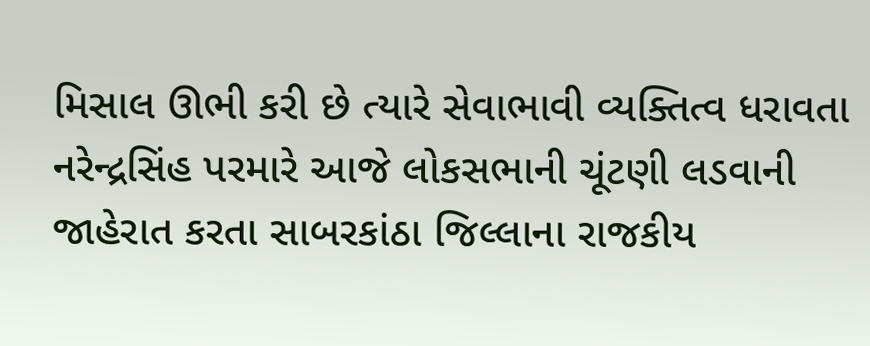મિસાલ ઊભી કરી છે ત્યારે સેવાભાવી વ્યક્તિત્વ ધરાવતા નરેન્દ્રસિંહ પરમારે આજે લોકસભાની ચૂંટણી લડવાની જાહેરાત કરતા સાબરકાંઠા જિલ્લાના રાજકીય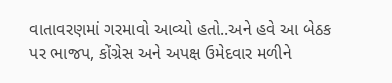વાતાવરણમાં ગરમાવો આવ્યો હતો..અને હવે આ બેઠક પર ભાજપ, કોંગ્રેસ અને અપક્ષ ઉમેદવાર મળીને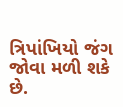ત્રિપાંખિયો જંગ જોવા મળી શકે છે.